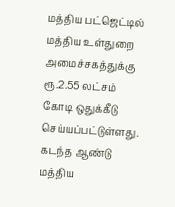மத்திய பட்ஜெட்டில் மத்திய உள்துறை அமைச்சகத்துக்கு ரூ.2.55 லட்சம் கோடி ஒதுக்கீடு செய்யப்பட்டுள்ளது.
கடந்த ஆண்டு மத்திய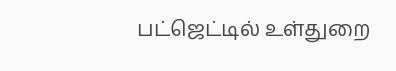பட்ஜெட்டில் உள்துறை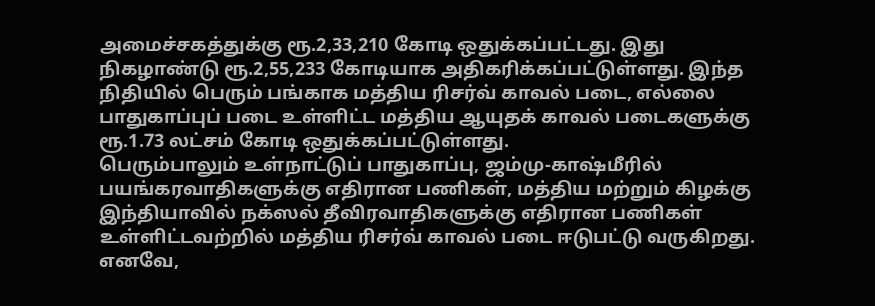அமைச்சகத்துக்கு ரூ.2,33,210 கோடி ஒதுக்கப்பட்டது. இது நிகழாண்டு ரூ.2,55,233 கோடியாக அதிகரிக்கப்பட்டுள்ளது. இந்த நிதியில் பெரும் பங்காக மத்திய ரிசர்வ் காவல் படை, எல்லை பாதுகாப்புப் படை உள்ளிட்ட மத்திய ஆயுதக் காவல் படைகளுக்கு ரூ.1.73 லட்சம் கோடி ஒதுக்கப்பட்டுள்ளது.
பெரும்பாலும் உள்நாட்டுப் பாதுகாப்பு, ஜம்மு-காஷ்மீரில் பயங்கரவாதிகளுக்கு எதிரான பணிகள், மத்திய மற்றும் கிழக்கு இந்தியாவில் நக்ஸல் தீவிரவாதிகளுக்கு எதிரான பணிகள் உள்ளிட்டவற்றில் மத்திய ரிசர்வ் காவல் படை ஈடுபட்டு வருகிறது. எனவே,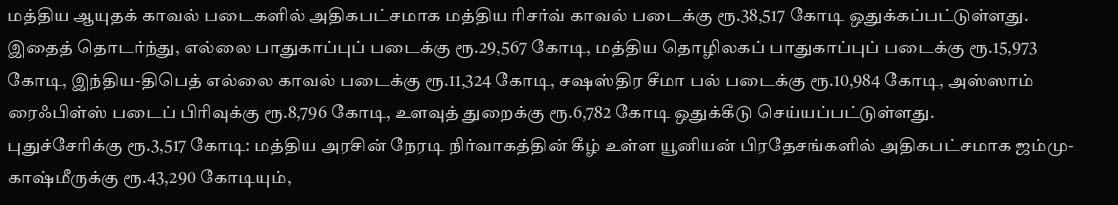மத்திய ஆயுதக் காவல் படைகளில் அதிகபட்சமாக மத்திய ரிசர்வ் காவல் படைக்கு ரூ.38,517 கோடி ஒதுக்கப்பட்டுள்ளது.
இதைத் தொடர்ந்து, எல்லை பாதுகாப்புப் படைக்கு ரூ.29,567 கோடி, மத்திய தொழிலகப் பாதுகாப்புப் படைக்கு ரூ.15,973 கோடி, இந்திய-திபெத் எல்லை காவல் படைக்கு ரூ.11,324 கோடி, சஷஸ்திர சீமா பல் படைக்கு ரூ.10,984 கோடி, அஸ்ஸாம் ரைஃபிள்ஸ் படைப் பிரிவுக்கு ரூ.8,796 கோடி, உளவுத் துறைக்கு ரூ.6,782 கோடி ஒதுக்கீடு செய்யப்பட்டுள்ளது.
புதுச்சேரிக்கு ரூ.3,517 கோடி: மத்திய அரசின் நேரடி நிர்வாகத்தின் கீழ் உள்ள யூனியன் பிரதேசங்களில் அதிகபட்சமாக ஜம்மு-காஷ்மீருக்கு ரூ.43,290 கோடியும்,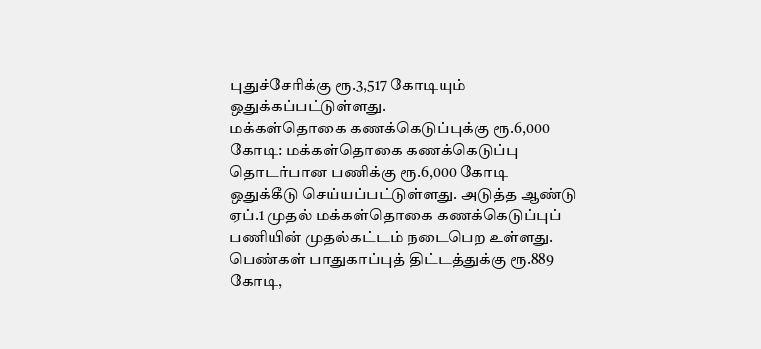புதுச்சேரிக்கு ரூ.3,517 கோடியும் ஒதுக்கப்பட்டுள்ளது.
மக்கள்தொகை கணக்கெடுப்புக்கு ரூ.6,000 கோடி: மக்கள்தொகை கணக்கெடுப்பு தொடர்பான பணிக்கு ரூ.6,000 கோடி ஒதுக்கீடு செய்யப்பட்டுள்ளது. அடுத்த ஆண்டு ஏப்.1 முதல் மக்கள்தொகை கணக்கெடுப்புப் பணியின் முதல்கட்டம் நடைபெற உள்ளது.
பெண்கள் பாதுகாப்புத் திட்டத்துக்கு ரூ.889 கோடி,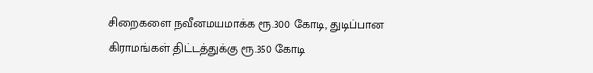சிறைகளை நவீனமயமாக்க ரூ.300 கோடி, துடிப்பான கிராமங்கள் திட்டத்துக்கு ரூ.350 கோடி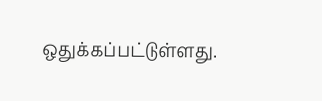ஒதுக்கப்பட்டுள்ளது.